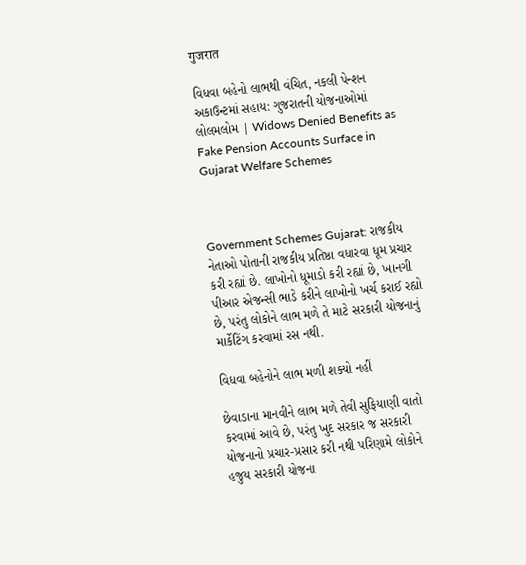गुजरात

વિધવા બહેનો લાભથી વંચિત, નકલી પેન્શન અકાઉન્ટમાં સહાય: ગુજરાતની યોજનાઓમાં લોલમલોમ | Widows Denied Benefits as Fake Pension Accounts Surface in Gujarat Welfare Schemes



Government Schemes Gujarat: રાજકીય નેતાઓ પોતાની રાજકીય પ્રતિષ્ઠા વધારવા ધૂમ પ્રચાર કરી રહ્યાં છે. લાખોનો ધૂમાડો કરી રહ્યાં છે, ખાનગી પીઆર એજન્સી ભાડે કરીને લાખોનો ખર્ચ કરાઈ રહ્યો છે, પરંતુ લોકોને લાભ મળે તે માટે સરકારી યોજનાનું માર્કેટિંગ કરવામાં રસ નથી.

વિધવા બહેનોને લાભ મળી શક્યો નહીં

છેવાડાના માનવીને લાભ મળે તેવી સુફિયાણી વાતો કરવામાં આવે છે, પરંતુ ખુદ સરકાર જ સરકારી યોજનાનો પ્રચાર-પ્રસાર કરી નથી પરિણામે લોકોને હજુય સરકારી યોજના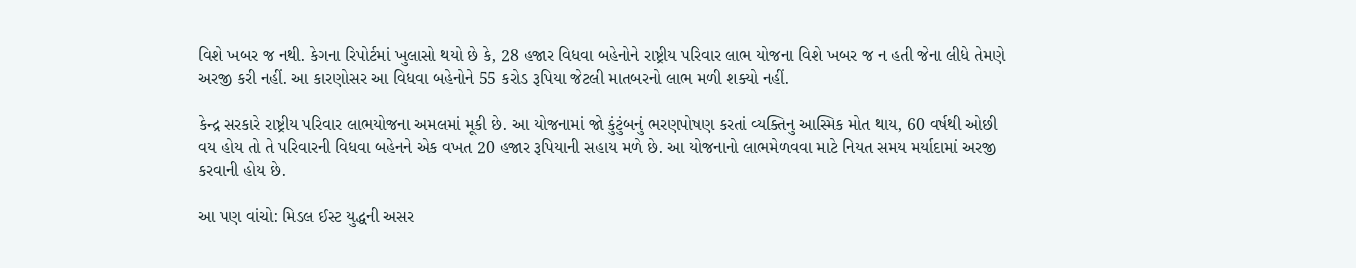વિશે ખબર જ નથી. કેગના રિપોર્ટમાં ખુલાસો થયો છે કે, 28 હજાર વિધવા બહેનોને રાષ્ટ્રીય પરિવાર લાભ યોજના વિશે ખબર જ ન હતી જેના લીધે તેમણે અરજી કરી નહીં. આ કારણોસર આ વિધવા બહેનોને 55 કરોડ રૂપિયા જેટલી માતબરનો લાભ મળી શક્યો નહીં.

કેન્દ્ર સરકારે રાષ્ટ્રીય પરિવાર લાભયોજના અમલમાં મૂકી છે. આ યોજનામાં જો કુંટુંબનું ભરણપોષણ કરતાં વ્યક્તિનુ આસ્મિક મોત થાય, 60 વર્ષથી ઓછી વય હોય તો તે પરિવારની વિધવા બહેનને એક વખત 20 હજાર રૂપિયાની સહાય મળે છે. આ યોજનાનો લાભમેળવવા માટે નિયત સમય મર્યાદામાં અરજી કરવાની હોય છે.

આ પણ વાંચો: મિડલ ઈસ્ટ યુદ્ધની અસર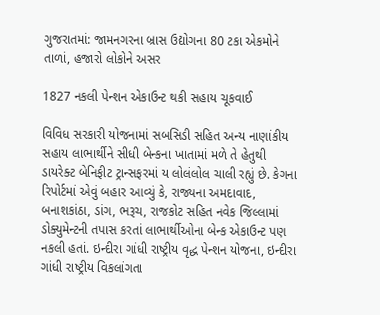ગુજરાતમાં: જામનગરના બ્રાસ ઉદ્યોગના 80 ટકા એકમોને તાળાં, હજારો લોકોને અસર

1827 નકલી પેન્શન એકાઉન્ટ થકી સહાય ચૂકવાઈ

વિવિધ સરકારી યોજનામાં સબસિડી સહિત અન્ય નાણાંકીય સહાય લાભાર્થીને સીધી બેન્કના ખાતામાં મળે તે હેતુથી ડાયરેક્ટ બેનિફીટ ટ્રાન્સફરમાં ય લોલંલોલ ચાલી રહ્યું છે. કેગના રિપોર્ટમાં એવું બહાર આવ્યું કે, રાજ્યના અમદાવાદ, બનાશકાંઠા, ડાંગ, ભરૂચ, રાજકોટ સહિત નવેક જિલ્લામાં ડોક્યુમેન્ટની તપાસ કરતાં લાભાર્થીઓના બેન્ક એકાઉન્ટ પણ નકલી હતાં. ઇન્દીરા ગાંધી રાષ્ટ્રીય વૃદ્ધ પેન્શન યોજના, ઇન્દીરા ગાંધી રાષ્ટ્રીય વિકલાંગતા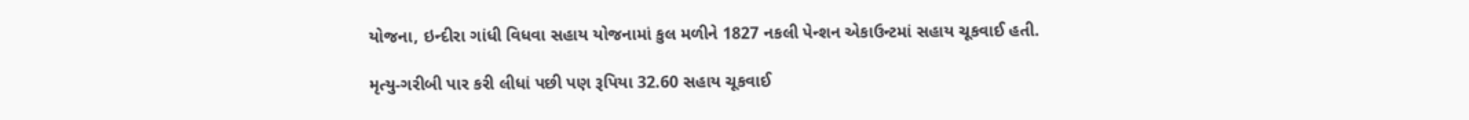યોજના, ઇન્દીરા ગાંધી વિધવા સહાય યોજનામાં કુલ મળીને 1827 નકલી પેન્શન એકાઉન્ટમાં સહાય ચૂકવાઈ હતી.

મૃત્યુ-ગરીબી પાર કરી લીધાં પછી પણ રૂપિયા 32.60 સહાય ચૂકવાઈ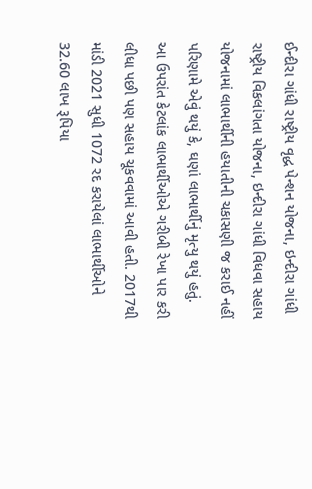ઈન્દીરા ગાંધી રાષ્ટ્રીય વૃદ્ધ પેન્શન યોજના, ઇન્દીરા ગાંધી રાષ્ટ્રીય વિકલાંગતા યોજના, ઇન્દીરા ગાંધી વિધવા સહાય યોજનામાં લાભાર્થીની હયાતીની ચકાસણી જ કરાઈ નહીં પરિણામે એવું થયું કે, ઘણાં લાભાર્થીનું મૃત્યુ થયું હતું. આ ઉપરાંત કેટલાંક લાભાર્થીઓએ ગરીબી રેખા પાર કરી લીધા પછી પણ સહાય ચૂકવવામાં આવી હતી. 2017થી માંડી 2021 સુધી 1072 રદ કરાયેલાં લાભાર્થીઓને 32.60 લાખ રૂપિયા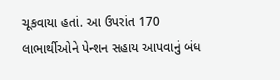ચૂકવાયા હતાં. આ ઉપરાંત 170 લાભાર્થીઓને પેન્શન સહાય આપવાનું બંધ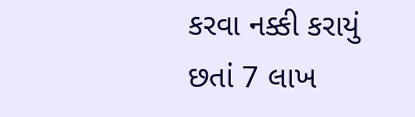કરવા નક્કી કરાયું છતાં 7 લાખ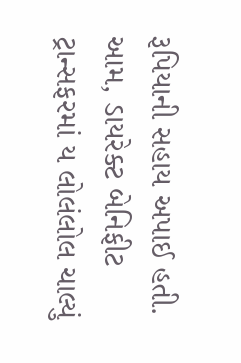રૂપિયાની સહાય અપાઈ હતી. આમ, ડાયરેક્ટ બેનિફીટ ટ્રાન્સફરમાં ય લોલંલોલ ચાલ્યું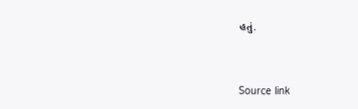હતું.



Source link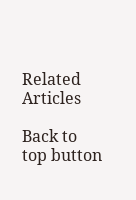Related Articles

Back to top button